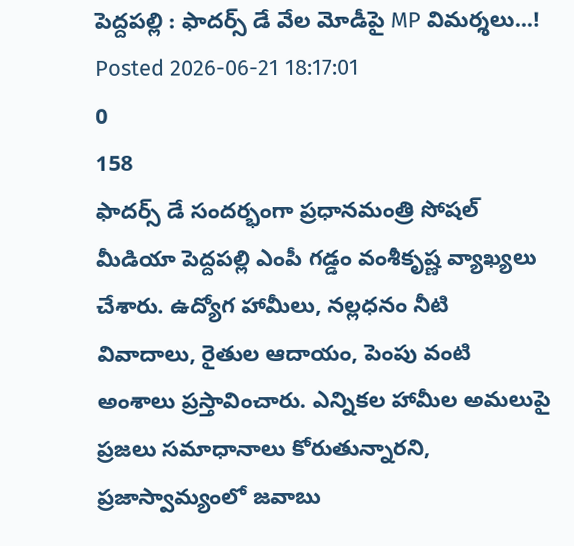పెద్దపల్లి : ఫాదర్స్ డే వేల మోడీపై MP విమర్శలు...!
Posted 2026-06-21 18:17:01
0
158
ఫాదర్స్ డే సందర్భంగా ప్రధానమంత్రి సోషల్ మీడియా పెద్దపల్లి ఎంపీ గడ్డం వంశీకృష్ణ వ్యాఖ్యలు చేశారు. ఉద్యోగ హామీలు, నల్లధనం నీటి వివాదాలు, రైతుల ఆదాయం, పెంపు వంటి అంశాలు ప్రస్తావించారు. ఎన్నికల హామీల అమలుపై ప్రజలు సమాధానాలు కోరుతున్నారని, ప్రజాస్వామ్యంలో జవాబు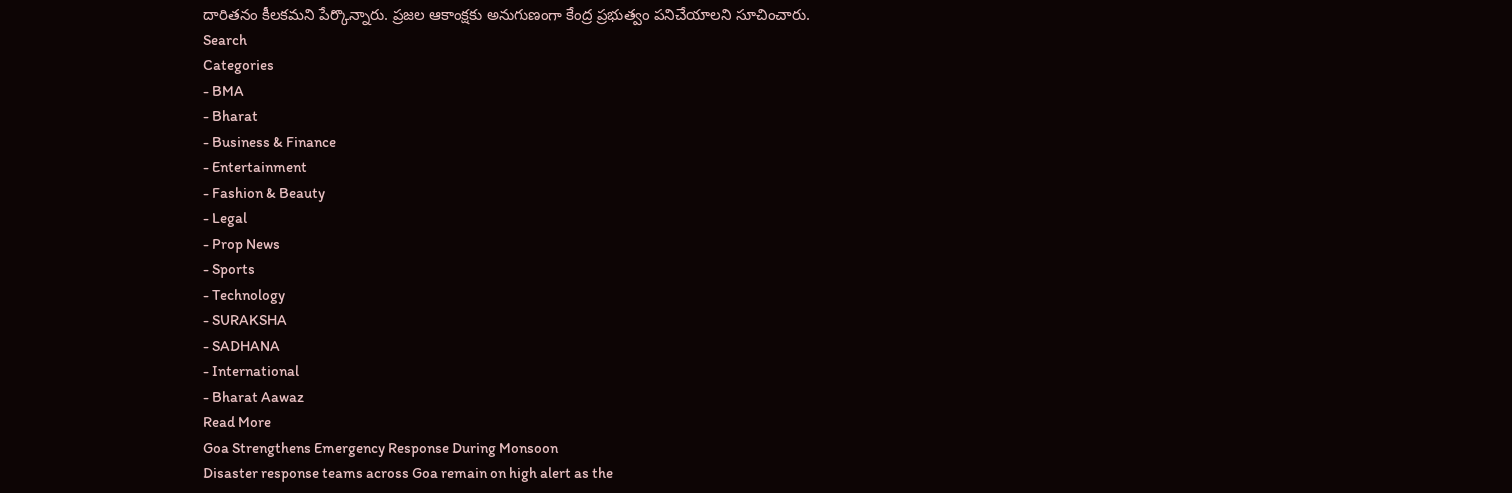దారితనం కీలకమని పేర్కొన్నారు. ప్రజల ఆకాంక్షకు అనుగుణంగా కేంద్ర ప్రభుత్వం పనిచేయాలని సూచించారు.
Search
Categories
- BMA
- Bharat
- Business & Finance
- Entertainment
- Fashion & Beauty
- Legal
- Prop News
- Sports
- Technology
- SURAKSHA
- SADHANA
- International
- Bharat Aawaz
Read More
Goa Strengthens Emergency Response During Monsoon
Disaster response teams across Goa remain on high alert as the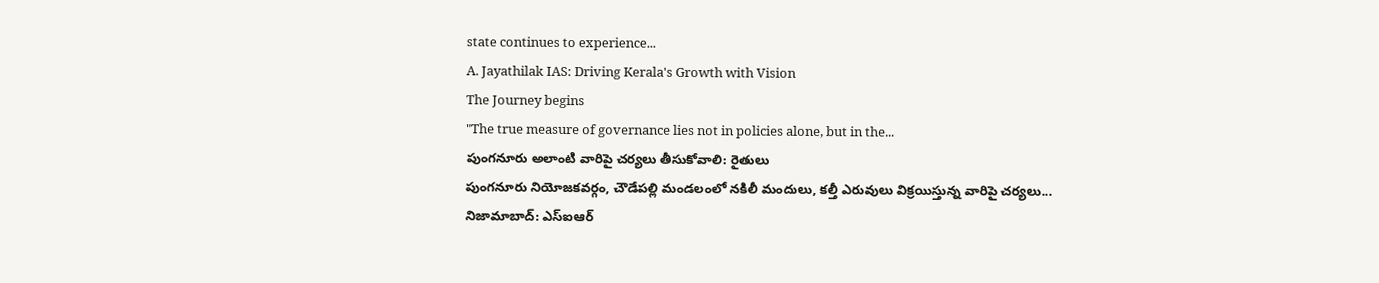state continues to experience...
A. Jayathilak IAS: Driving Kerala's Growth with Vision
The Journey begins
"The true measure of governance lies not in policies alone, but in the...
పుంగనూరు అలాంటి వారిపై చర్యలు తీసుకోవాలి: రైతులు
పుంగనూరు నియోజకవర్గం, చౌడేపల్లి మండలంలో నకిలీ మందులు, కల్తీ ఎరువులు విక్రయిస్తున్న వారిపై చర్యలు...
నిజామాబాద్: ఎస్ఐఆర్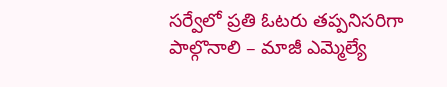సర్వేలో ప్రతి ఓటరు తప్పనిసరిగా పాల్గొనాలి – మాజీ ఎమ్మెల్యే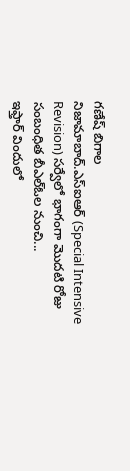గణేష్ బిగాల
నిజామాబాద్.ఎస్ఐఆర్ (Special Intensive Revision) సర్వేలో భాగంగా మొదటి రోజు సంబంధిత బీఎల్ఓల నుంచి...
ఇఫ్తార్ విందులో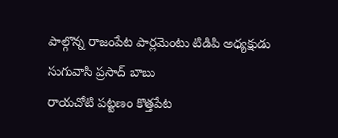పాల్గొన్న రాజంపేట పార్లమెంటు టిడిపి అధ్యక్షుడు సుగువాసి ప్రసాద్ బాబు
రాయచోటి పట్టణం కొత్తపేట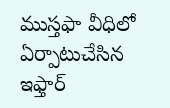ముస్తఫా వీధిలో ఏర్పాటుచేసిన ఇఫ్తార్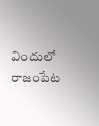విందులో రాజంపేట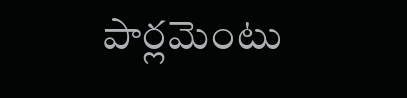పార్లమెంటు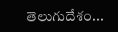తెలుగుదేశం...